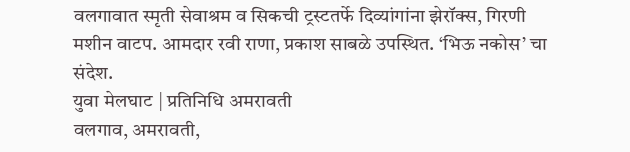वलगावात स्मृती सेवाश्रम व सिकची ट्रस्टतर्फे दिव्यांगांना झेरॉक्स, गिरणी मशीन वाटप. आमदार रवी राणा, प्रकाश साबळे उपस्थित. ‘भिऊ नकोस’ चा संदेश.
युवा मेलघाट | प्रतिनिधि अमरावती
वलगाव, अमरावती,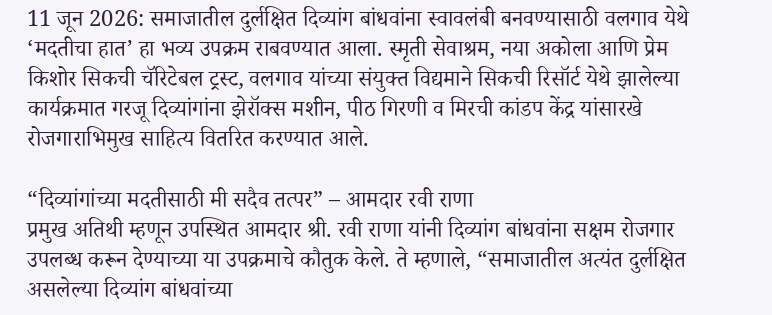11 जून 2026: समाजातील दुर्लक्षित दिव्यांग बांधवांना स्वावलंबी बनवण्यासाठी वलगाव येथे ‘मदतीचा हात’ हा भव्य उपक्रम राबवण्यात आला. स्मृती सेवाश्रम, नया अकोला आणि प्रेम किशोर सिकची चॅरिटेबल ट्रस्ट, वलगाव यांच्या संयुक्त विद्यमाने सिकची रिसॉर्ट येथे झालेल्या कार्यक्रमात गरजू दिव्यांगांना झेरॉक्स मशीन, पीठ गिरणी व मिरची कांडप केंद्र यांसारखे रोजगाराभिमुख साहित्य वितरित करण्यात आले.

“दिव्यांगांच्या मदतीसाठी मी सदैव तत्पर” – आमदार रवी राणा
प्रमुख अतिथी म्हणून उपस्थित आमदार श्री. रवी राणा यांनी दिव्यांग बांधवांना सक्षम रोजगार उपलब्ध करून देण्याच्या या उपक्रमाचे कौतुक केले. ते म्हणाले, “समाजातील अत्यंत दुर्लक्षित असलेल्या दिव्यांग बांधवांच्या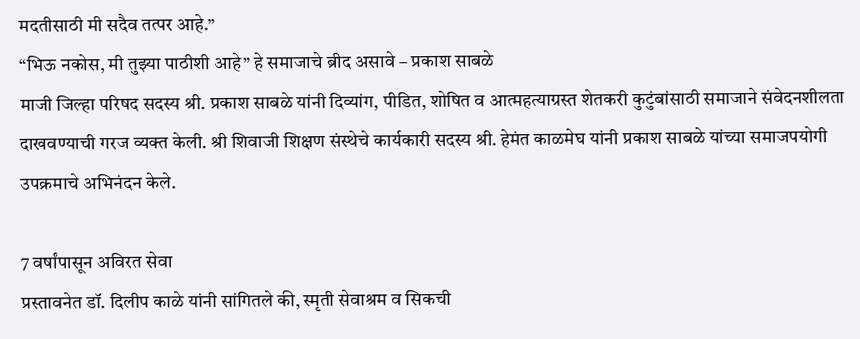मदतीसाठी मी सदैव तत्पर आहे.”
“भिऊ नकोस, मी तुझ्या पाठीशी आहे” हे समाजाचे ब्रीद असावे – प्रकाश साबळे
माजी जिल्हा परिषद सदस्य श्री. प्रकाश साबळे यांनी दिव्यांग, पीडित, शोषित व आत्महत्याग्रस्त शेतकरी कुटुंबांसाठी समाजाने संवेदनशीलता दाखवण्याची गरज व्यक्त केली. श्री शिवाजी शिक्षण संस्थेचे कार्यकारी सदस्य श्री. हेमंत काळमेघ यांनी प्रकाश साबळे यांच्या समाजपयोगी उपक्रमाचे अभिनंदन केले.

7 वर्षांपासून अविरत सेवा
प्रस्तावनेत डॉ. दिलीप काळे यांनी सांगितले की, स्मृती सेवाश्रम व सिकची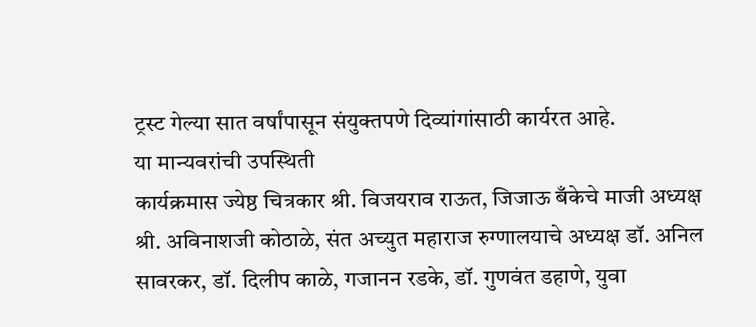ट्रस्ट गेल्या सात वर्षांपासून संयुक्तपणे दिव्यांगांसाठी कार्यरत आहे.
या मान्यवरांची उपस्थिती
कार्यक्रमास ज्येष्ठ चित्रकार श्री. विजयराव राऊत, जिजाऊ बँकेचे माजी अध्यक्ष श्री. अविनाशजी कोठाळे, संत अच्युत महाराज रुग्णालयाचे अध्यक्ष डॉ. अनिल सावरकर, डॉ. दिलीप काळे, गजानन रडके, डॉ. गुणवंत डहाणे, युवा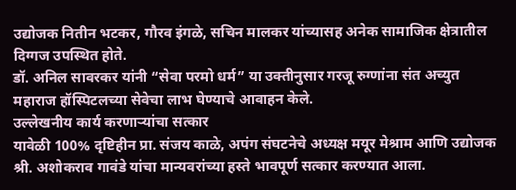उद्योजक नितीन भटकर, गौरव इंगळे, सचिन मालकर यांच्यासह अनेक सामाजिक क्षेत्रातील दिग्गज उपस्थित होते.
डॉ. अनिल सावरकर यांनी “सेवा परमो धर्म” या उक्तीनुसार गरजू रुग्णांना संत अच्युत महाराज हॉस्पिटलच्या सेवेचा लाभ घेण्याचे आवाहन केले.
उल्लेखनीय कार्य करणाऱ्यांचा सत्कार
यावेळी 100% दृष्टिहीन प्रा. संजय काळे, अपंग संघटनेचे अध्यक्ष मयूर मेश्राम आणि उद्योजक श्री. अशोकराव गावंडे यांचा मान्यवरांच्या हस्ते भावपूर्ण सत्कार करण्यात आला.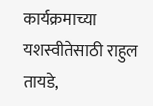कार्यक्रमाच्या यशस्वीतेसाठी राहुल तायडे,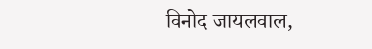विनोद जायलवाल,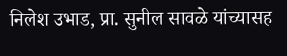निलेश उभाड, प्रा. सुनील सावळे यांच्यासह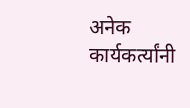अनेक कार्यकर्त्यांनी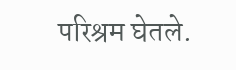परिश्रम घेतले.